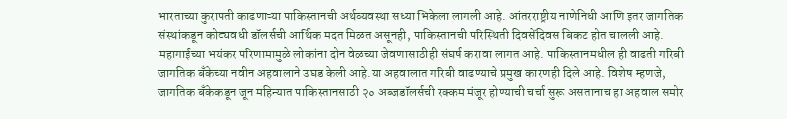भारताच्या कुरापती काढणाऱ्या पाकिस्तानची अर्थव्यवस्था सध्या भिकेला लागली आहे. आंतरराष्ट्रीय नाणेनिधी आणि इतर जागतिक संस्थांकडून कोट्यवधी डॉलर्सची आर्थिक मदत मिळत असूनही, पाकिस्तानची परिस्थिती दिवसेंदिवस बिकट होत चालली आहे. महागाईच्या भयंकर परिणामामुळे लोकांना दोन वेळच्या जेवणासाठीही संघर्ष करावा लागत आहे. पाकिस्तानमधील ही वाढती गरिबी जागतिक बँकेच्या नवीन अहवालाने उघड केली आहे.या अहवालात गरिबी वाढण्याचे प्रमुख कारणही दिले आहे. विशेष म्हणजे, जागतिक बँकेकडून जून महिन्यात पाकिस्तानसाठी २० अब्जडॉलर्सची रक्कम मंजूर होण्याची चर्चा सुरू असतानाच हा अहवाल समोर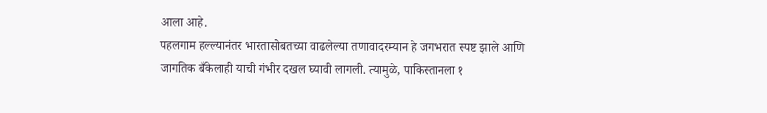आला आहे.
पहलगाम हल्ल्यानंतर भारतासोबतच्या वाढलेल्या तणावादरम्यान हे जगभरात स्पष्ट झाले आणि जागतिक बँकेलाही याची गंभीर दखल घ्यावी लागली. त्यामुळे, पाकिस्तानला १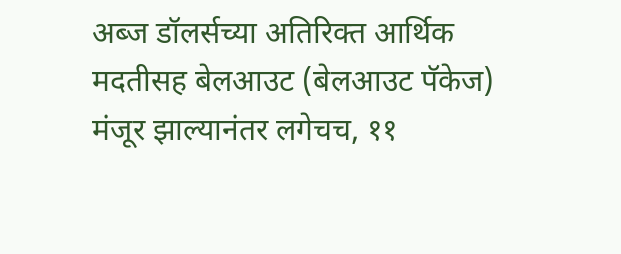अब्ज डॉलर्सच्या अतिरिक्त आर्थिक मदतीसह बेलआउट (बेलआउट पॅकेज) मंजूर झाल्यानंतर लगेचच, ११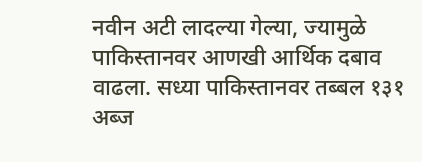नवीन अटी लादल्या गेल्या, ज्यामुळे पाकिस्तानवर आणखी आर्थिक दबाव वाढला. सध्या पाकिस्तानवर तब्बल १३१ अब्ज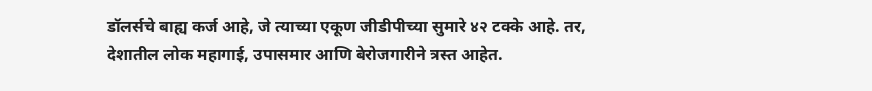डॉलर्सचे बाह्य कर्ज आहे, जे त्याच्या एकूण जीडीपीच्या सुमारे ४२ टक्के आहे. तर, देशातील लोक महागाई, उपासमार आणि बेरोजगारीने त्रस्त आहेत.